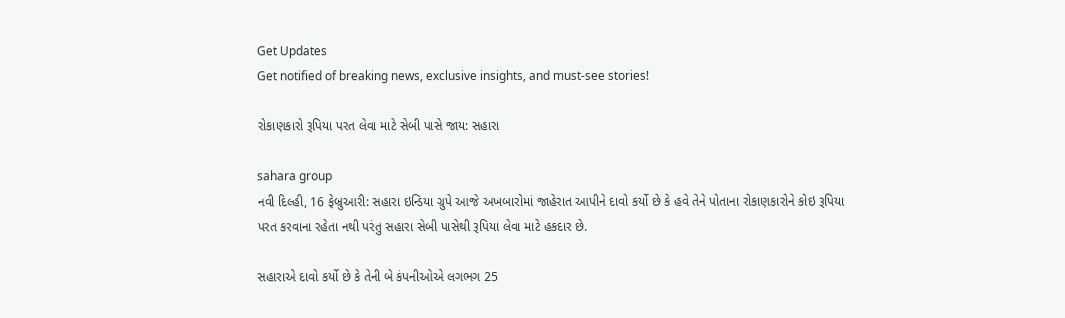Get Updates
Get notified of breaking news, exclusive insights, and must-see stories!

રોકાણકારો રૂપિયા પરત લેવા માટે સેબી પાસે જાય: સહારા

sahara group
નવી દિલ્હી, 16 ફેબ્રુઆરી: સહારા ઇન્ડિયા ગ્રુપે આજે અખબારોમાં જાહેરાત આપીને દાવો કર્યો છે કે હવે તેને પોતાના રોકાણકારોને કોઇ રૂપિયા પરત કરવાના રહેતા નથી પરંતુ સહારા સેબી પાસેથી રૂપિયા લેવા માટે હકદાર છે.

સહારાએ દાવો કર્યો છે કે તેની બે કંપનીઓએ લગભગ 25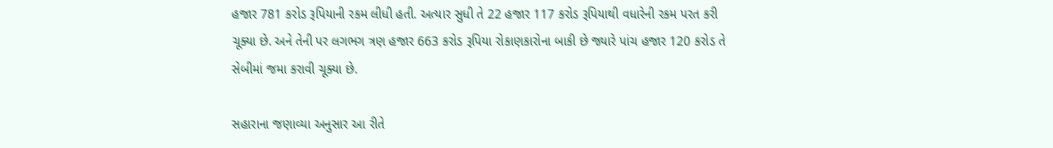હજાર 781 કરોડ રૂપિયાની રકમ લીધી હતી. અત્યાર સુધી તે 22 હજાર 117 કરોડ રૂપિયાથી વધારેની રકમ પરત કરી ચૂક્યા છે. અને તેની પર લગભગ ત્રણ હજાર 663 કરોડ રૂપિયા રોકાણકારોના બાકી છે જ્યારે પાંચ હજાર 120 કરોડ તે સેબીમાં જમા કરાવી ચૂક્યા છે.

સહારાના જણાવ્યા અનુસાર આ રીતે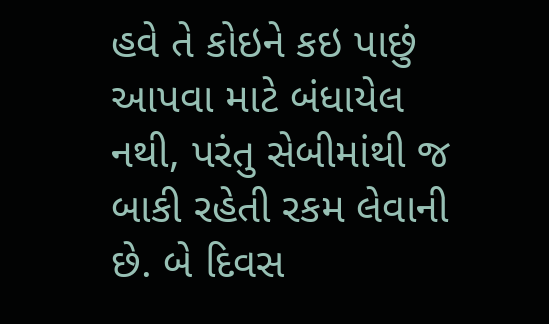હવે તે કોઇને કઇ પાછું આપવા માટે બંધાયેલ નથી, પરંતુ સેબીમાંથી જ બાકી રહેતી રકમ લેવાની છે. બે દિવસ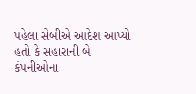પહેલા સેબીએ આદેશ આપ્યો હતો કે સહારાની બે કંપનીઓના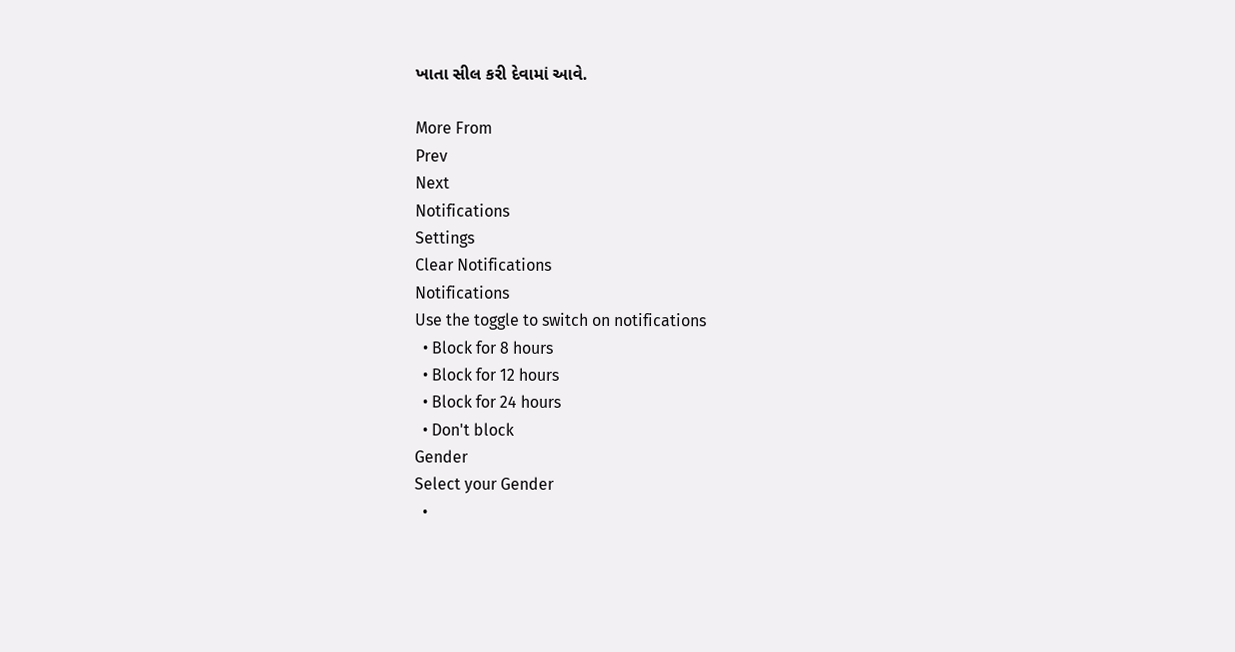ખાતા સીલ કરી દેવામાં આવે.

More From
Prev
Next
Notifications
Settings
Clear Notifications
Notifications
Use the toggle to switch on notifications
  • Block for 8 hours
  • Block for 12 hours
  • Block for 24 hours
  • Don't block
Gender
Select your Gender
  •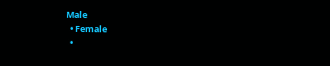Male
  • Female
  •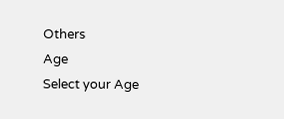Others
Age
Select your Age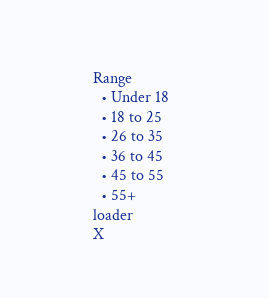Range
  • Under 18
  • 18 to 25
  • 26 to 35
  • 36 to 45
  • 45 to 55
  • 55+
loader
X